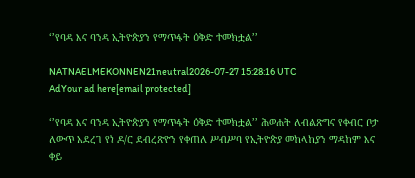‘’የባዳ እና ባንዳ ኢትዮጵያን የማጥፋት ዕቅድ ተመክቷል’’

NATNAELMEKONNEN21neutral2026-07-27 15:28:16 UTC
AdYour ad here[email protected]

‘’የባዳ እና ባንዳ ኢትዮጵያን የማጥፋት ዕቅድ ተመክቷል’’ ሕወሐት ለብልጽግና የቀብር ቦታ ለውጥ አደረገ የነ ዶ/ር ደብረጽዮን የቀጠለ ሥብሥባ የኢትዮጵያ መከላከያን ማዳከም እና ቀይ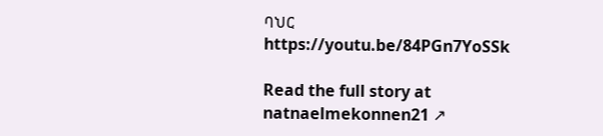ባህር https://youtu.be/84PGn7YoSSk

Read the full story at natnaelmekonnen21 ↗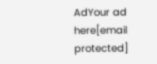AdYour ad here[email protected]